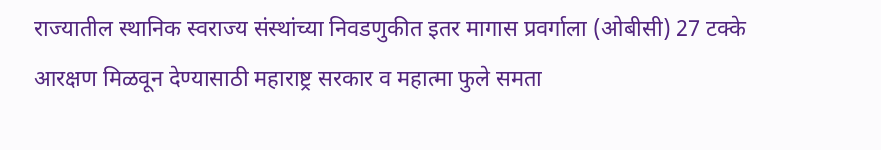राज्यातील स्थानिक स्वराज्य संस्थांच्या निवडणुकीत इतर मागास प्रवर्गाला (ओबीसी) 27 टक्के आरक्षण मिळवून देण्यासाठी महाराष्ट्र सरकार व महात्मा फुले समता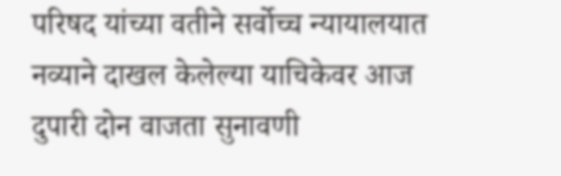परिषद यांच्या वतीने सर्वोच्च न्यायालयात नव्याने दाखल केलेल्या याचिकेवर आज दुपारी दोन वाजता सुनावणी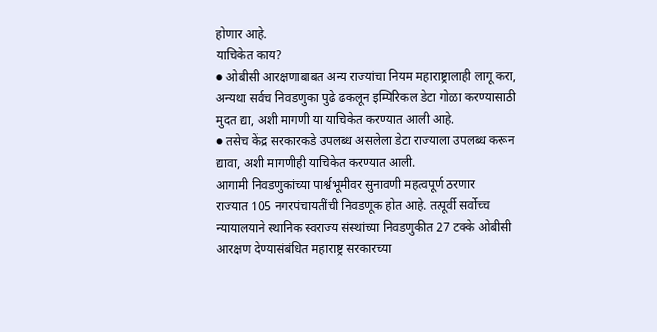होणार आहे.
याचिकेत काय?
● ओबीसी आरक्षणाबाबत अन्य राज्यांचा नियम महाराष्ट्रालाही लागू करा, अन्यथा सर्वच निवडणुका पुढे ढकलून इम्पिरिकल डेटा गोळा करण्यासाठी मुदत द्या, अशी मागणी या याचिकेत करण्यात आली आहे.
● तसेच केंद्र सरकारकडे उपलब्ध असलेला डेटा राज्याला उपलब्ध करून द्यावा, अशी मागणीही याचिकेत करण्यात आली.
आगामी निवडणुकांच्या पार्श्वभूमीवर सुनावणी महत्वपूर्ण ठरणार
राज्यात 105 नगरपंचायतींची निवडणूक होत आहे. तत्पूर्वी सर्वोच्च न्यायालयाने स्थानिक स्वराज्य संस्थांच्या निवडणुकीत 27 टक्के ओबीसी आरक्षण देण्यासंबंधित महाराष्ट्र सरकारच्या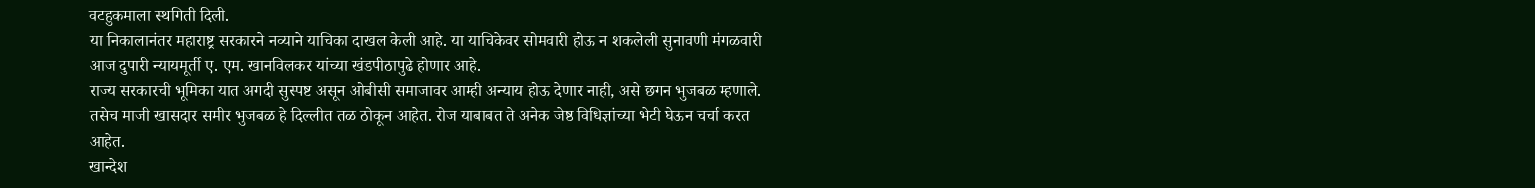वटहुकमाला स्थगिती दिली.
या निकालानंतर महाराष्ट्र सरकारने नव्याने याचिका दाखल केली आहे. या याचिकेवर सोमवारी होऊ न शकलेली सुनावणी मंगळवारी आज दुपारी न्यायमूर्ती ए. एम. खानविलकर यांच्या खंडपीठापुढे होणार आहे.
राज्य सरकारची भूमिका यात अगदी सुस्पष्ट असून ओबीसी समाजावर आम्ही अन्याय होऊ देणार नाही, असे छगन भुजबळ म्हणाले.
तसेच माजी खासदार समीर भुजबळ हे दिल्लीत तळ ठोकून आहेत. रोज याबाबत ते अनेक जेष्ठ विधिज्ञांच्या भेटी घेऊन चर्चा करत आहेत.
खान्देश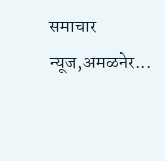समाचार न्यूज,अमळनेर...